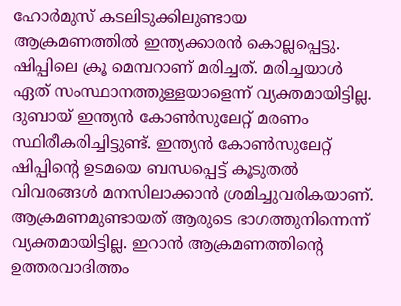ഹോര്‍മുസ് കടലിടുക്കിലുണ്ടായ ആക്രമണത്തില്‍ ഇന്ത്യക്കാരന്‍ കൊല്ലപ്പെട്ടു. ഷിപ്പിലെ ക്രൂ മെമ്പറാണ് മരിച്ചത്. മരിച്ചയാള്‍ ഏത് സംസ്ഥാനത്തുള്ളയാളെന്ന് വ്യക്തമായിട്ടില്ല. ദുബായ് ഇന്ത്യന്‍ കോണ്‍സുലേറ്റ് മരണം സ്ഥിരീകരിച്ചിട്ടുണ്ട്. ഇന്ത്യന്‍ കോണ്‍സുലേറ്റ് ഷിപ്പിന്റെ ഉടമയെ ബന്ധപ്പെട്ട് കൂടുതല്‍ വിവരങ്ങള്‍ മനസിലാക്കാന്‍ ശ്രമിച്ചുവരികയാണ്. ആക്രമണമുണ്ടായത് ആരുടെ ഭാഗത്തുനിന്നെന്ന് വ്യക്തമായിട്ടില്ല. ഇറാന്‍ ആക്രമണത്തിന്റെ ഉത്തരവാദിത്തം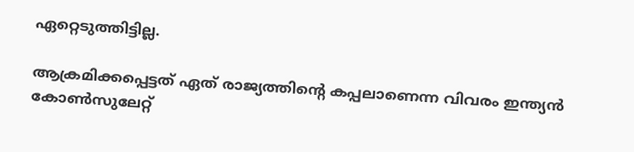ഏറ്റെടുത്തിട്ടില്ല.

ആക്രമിക്കപ്പെട്ടത് ഏത് രാജ്യത്തിന്റെ കപ്പലാണെന്ന വിവരം ഇന്ത്യന്‍ കോണ്‍സുലേറ്റ്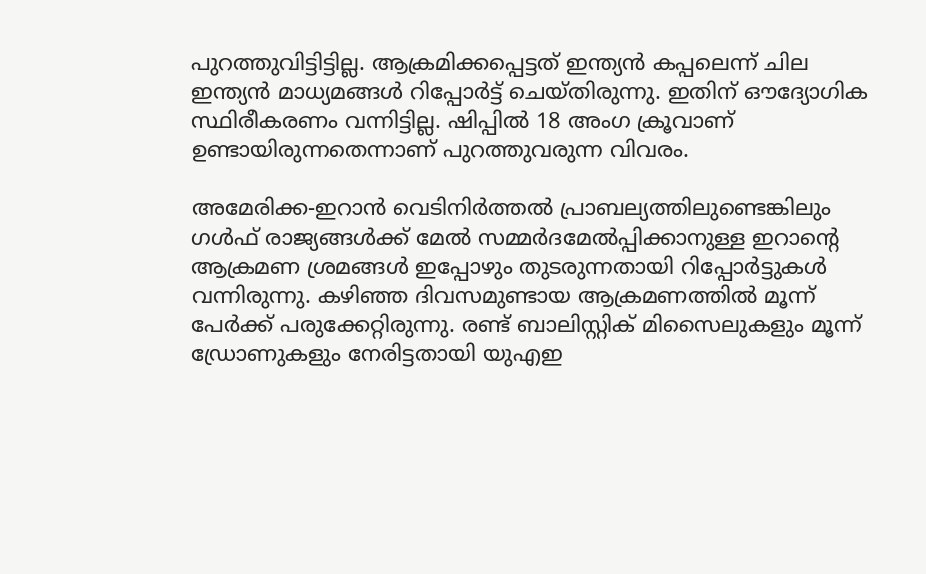പുറത്തുവിട്ടിട്ടില്ല. ആക്രമിക്കപ്പെട്ടത് ഇന്ത്യന്‍ കപ്പലെന്ന് ചില ഇന്ത്യന്‍ മാധ്യമങ്ങള്‍ റിപ്പോര്‍ട്ട് ചെയ്തിരുന്നു. ഇതിന് ഔദ്യോഗിക സ്ഥിരീകരണം വന്നിട്ടില്ല. ഷിപ്പില്‍ 18 അംഗ ക്രൂവാണ് ഉണ്ടായിരുന്നതെന്നാണ് പുറത്തുവരുന്ന വിവരം.

അമേരിക്ക-ഇറാന്‍ വെടിനിര്‍ത്തല്‍ പ്രാബല്യത്തിലുണ്ടെങ്കിലും ഗള്‍ഫ് രാജ്യങ്ങള്‍ക്ക് മേല്‍ സമ്മര്‍ദമേല്‍പ്പിക്കാനുള്ള ഇറാന്റെ ആക്രമണ ശ്രമങ്ങള്‍ ഇപ്പോഴും തുടരുന്നതായി റിപ്പോര്‍ട്ടുകള്‍ വന്നിരുന്നു. കഴിഞ്ഞ ദിവസമുണ്ടായ ആക്രമണത്തില്‍ മൂന്ന് പേര്‍ക്ക് പരുക്കേറ്റിരുന്നു. രണ്ട് ബാലിസ്റ്റിക് മിസൈലുകളും മൂന്ന് ഡ്രോണുകളും നേരിട്ടതായി യുഎഇ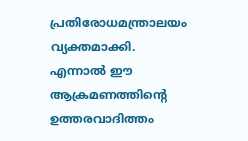പ്രതിരോധമന്ത്രാലയം വ്യക്തമാക്കി. എന്നാല്‍ ഈ ആക്രമണത്തിന്റെ ഉത്തരവാദിത്തം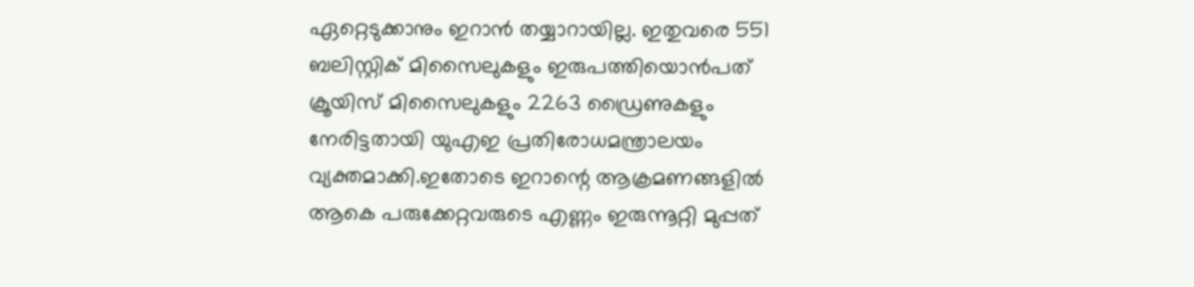ഏറ്റെടുക്കാനും ഇറാന്‍ തയ്യാറായില്ല. ഇതുവരെ 551 ബലിസ്റ്റിക് മിസൈലുകളും ഇരുപത്തിയൊന്‍പത് ക്രൂയിസ് മിസൈലുകളും 2263 ഡ്രൈണുകളും നേരിട്ടതായി യുഎഇ പ്രതിരോധമന്ത്രാലയം വ്യക്തമാക്കി.ഇതോടെ ഇറാന്റെ ആക്രമണങ്ങളില്‍ ആകെ പരുക്കേറ്റവരുടെ എണ്ണം ഇരുന്നൂറ്റി മുപ്പത്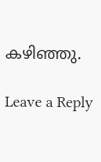കഴിഞ്ഞു.

Leave a Reply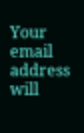Your email address will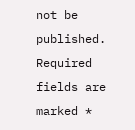not be published. Required fields are marked *